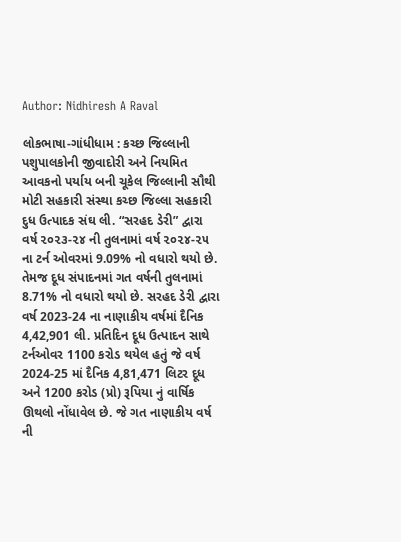Author: Nidhiresh A Raval

લોકભાષા-ગાંધીધામ : કચ્છ જિલ્લાની પશુપાલકોની જીવાદોરી અને નિયમિત આવકનો પર્યાય બની ચૂકેલ જિલ્લાની સૌથી મોટી સહકારી સંસ્થા કચ્છ જિલ્લા સહકારી દુધ ઉત્પાદક સંઘ લી. “સરહદ ડેરી” દ્વારા વર્ષ ૨૦૨૩-૨૪ ની તુલનામાં વર્ષ ૨૦૨૪-૨૫ ના ટર્ન ઓવરમાં 9.09% નો વધારો થયો છે. તેમજ દૂધ સંપાદનમાં ગત વર્ષની તુલનામાં 8.71% નો વધારો થયો છે. સરહદ ડેરી દ્વારા વર્ષ 2023-24 ના નાણાકીય વર્ષમાં દૈનિક 4,42,901 લી. પ્રતિદિન દૂધ ઉત્પાદન સાથે ટર્નઓવર 1100 કરોડ થયેલ હતું જે વર્ષ 2024-25 માં દૈનિક 4,81,471 લિટર દૂધ અને 1200 કરોડ (પ્રો) રૂપિયા નું વાર્ષિક ઊથલો નોંધાવેલ છે. જે ગત નાણાકીય વર્ષ ની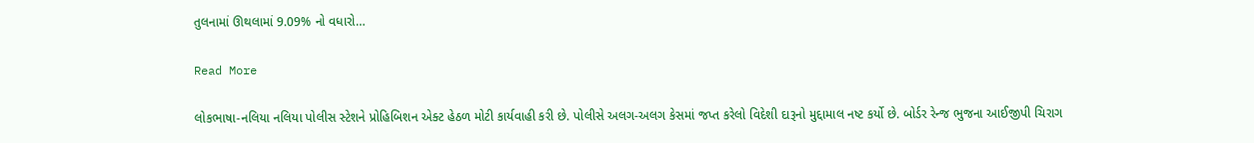તુલનામાં ઊથલામાં 9.09% નો વધારો…

Read More

લોકભાષા-નલિયા નલિયા પોલીસ સ્ટેશને પ્રોહિબિશન એક્ટ હેઠળ મોટી કાર્યવાહી કરી છે. પોલીસે અલગ-અલગ કેસમાં જપ્ત કરેલો વિદેશી દારૂનો મુદ્દામાલ નષ્ટ કર્યો છે. બોર્ડર રેન્જ ભુજના આઈજીપી ચિરાગ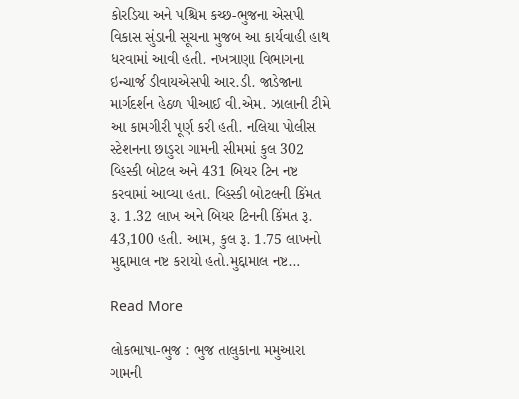કોરડિયા અને પશ્ચિમ કચ્છ-ભુજના એસપી વિકાસ સુંડાની સૂચના મુજબ આ કાર્યવાહી હાથ ધરવામાં આવી હતી. નખત્રાણા વિભાગના ઇન્ચાર્જ ડીવાયએસપી આર.ડી. જાડેજાના માર્ગદર્શન હેઠળ પીઆઈ વી.એમ. ઝાલાની ટીમે આ કામગીરી પૂર્ણ કરી હતી. નલિયા પોલીસ સ્ટેશનના છાડુરા ગામની સીમમાં કુલ 302 વ્હિસ્કી બોટલ અને 431 બિયર ટિન નષ્ટ કરવામાં આવ્યા હતા. વ્હિસ્કી બોટલની કિંમત રૂ. 1.32 લાખ અને બિયર ટિનની કિંમત રૂ. 43,100 હતી. આમ, કુલ રૂ. 1.75 લાખનો મુદ્દામાલ નષ્ટ કરાયો હતો.મુદ્દામાલ નષ્ટ…

Read More

લોકભાષા-ભુજ : ભુજ તાલુકાના મમુઆરા ગામની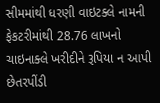સીમમાંથી ધરણી વાઇટક્લે નામની ફેકટરીમાંથી 28.76 લાખનો ચાઇનાક્લે ખરીદીને રૂપિયા ન આપી છેતરપીંડી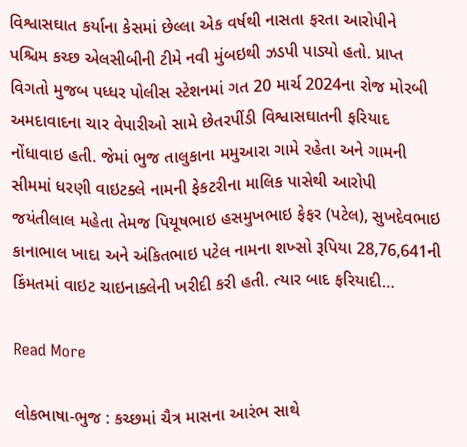વિશ્વાસઘાત કર્યાના કેસમાં છેલ્લા એક વર્ષથી નાસતા ફરતા આરોપીને પશ્ચિમ કચ્છ એલસીબીની ટીમે નવી મુંબઇથી ઝડપી પાડ્યો હતો. પ્રાપ્ત વિગતો મુજબ પધ્ધર પોલીસ સ્ટેશનમાં ગત 20 માર્ચ 2024ના રોજ મોરબી અમદાવાદના ચાર વેપારીઓ સામે છેતરપીંડી વિશ્વાસઘાતની ફરિયાદ નોંધાવાઇ હતી. જેમાં ભુજ તાલુકાના મમુઆરા ગામે રહેતા અને ગામની સીમમાં ધરણી વાઇટક્લે નામની ફેકટરીના માલિક પાસેથી આરોપી જયંતીલાલ મહેતા તેમજ પિયૂષભાઇ હસમુખભાઇ ફેફર (પટેલ), સુખદેવભાઇ કાનાભાલ ખાદા અને અંકિતભાઇ પટેલ નામના શખ્સો રૂપિયા 28,76,641ની કિંમતમાં વાઇટ ચાઇનાક્લેની ખરીદી કરી હતી. ત્યાર બાદ ફરિયાદી…

Read More

લોકભાષા-ભુજ : કચ્છમાં ચૈત્ર માસના આરંભ સાથે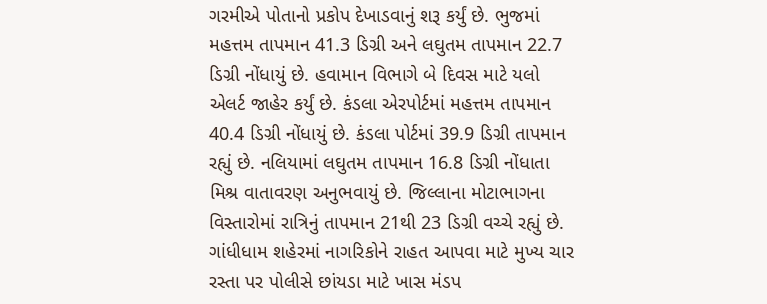ગરમીએ પોતાનો પ્રકોપ દેખાડવાનું શરૂ કર્યું છે. ભુજમાં મહત્તમ તાપમાન 41.3 ડિગ્રી અને લઘુતમ તાપમાન 22.7 ડિગ્રી નોંધાયું છે. હવામાન વિભાગે બે દિવસ માટે યલો એલર્ટ જાહેર કર્યું છે. કંડલા એરપોર્ટમાં મહત્તમ તાપમાન 40.4 ડિગ્રી નોંધાયું છે. કંડલા પોર્ટમાં 39.9 ડિગ્રી તાપમાન રહ્યું છે. નલિયામાં લઘુતમ તાપમાન 16.8 ડિગ્રી નોંધાતા મિશ્ર વાતાવરણ અનુભવાયું છે. જિલ્લાના મોટાભાગના વિસ્તારોમાં રાત્રિનું તાપમાન 21થી 23 ડિગ્રી વચ્ચે રહ્યું છે. ગાંધીધામ શહેરમાં નાગરિકોને રાહત આપવા માટે મુખ્ય ચાર રસ્તા પર પોલીસે છાંયડા માટે ખાસ મંડપ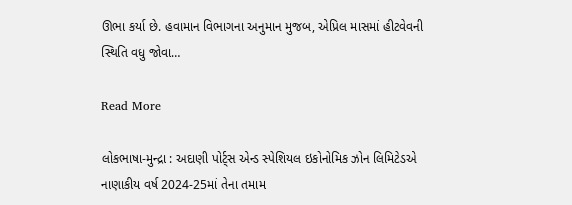ઊભા કર્યા છે. હવામાન વિભાગના અનુમાન મુજબ, એપ્રિલ માસમાં હીટવેવની સ્થિતિ વધુ જોવા…

Read More

લોકભાષા-મુન્દ્રા : અદાણી પોર્ટ્સ એન્ડ સ્પેશિયલ ઇકોનોમિક ઝોન લિમિટેડએ નાણાકીય વર્ષ 2024-25માં તેના તમામ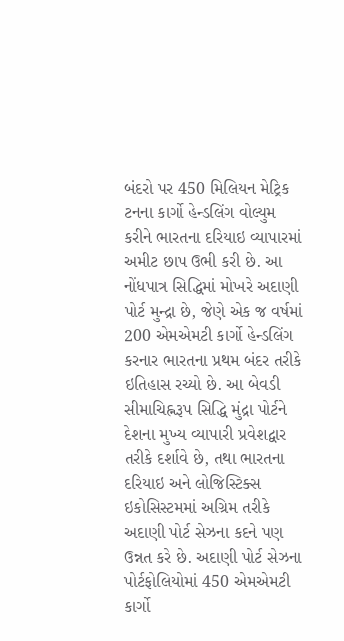બંદરો પર 450 મિલિયન મેટ્રિક ટનના કાર્ગો હેન્ડલિંગ વોલ્યુમ કરીને ભારતના દરિયાઇ વ્યાપારમાં અમીટ છાપ ઉભી કરી છે. આ નોંધપાત્ર સિદ્ધિમાં મોખરે અદાણી પોર્ટ મુન્દ્રા છે, જેણે એક જ વર્ષમાં 200 એમએમટી કાર્ગો હેન્ડલિંગ કરનાર ભારતના પ્રથમ બંદર તરીકે ઇતિહાસ રચ્યો છે. આ બેવડી સીમાચિહ્નરૂપ સિદ્ધિ મુંદ્રા પોર્ટને દેશના મુખ્ય વ્યાપારી પ્રવેશદ્વાર તરીકે દર્શાવે છે, તથા ભારતના દરિયાઇ અને લોજિસ્ટિક્સ ઇકોસિસ્ટમમાં અગ્રિમ તરીકે અદાણી પોર્ટ સેઝના કદને પણ ઉન્નત કરે છે. અદાણી પોર્ટ સેઝના પોર્ટફોલિયોમાં 450 એમએમટી કાર્ગો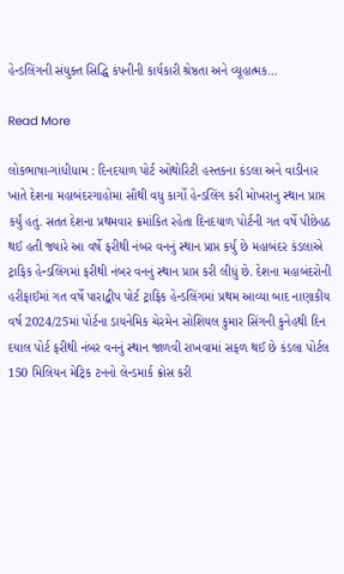હેન્ડલિંગની સંયુક્ત સિદ્ધિ કંપનીની કાર્યકારી શ્રેષ્ઠતા અને વ્યૂહાત્મક…

Read More

લોકભાષા-ગાંધીધામ : દિનદયાળ પોર્ટ ઓથોરિટી હસ્તકના કંડલા અને વાડીનાર ખાતે દેશના મહાબંદરગાહોમા સૌથી વધુ કાર્ગો હેન્ડલિંગ કરી મોખરાનુ સ્થાન પ્રાપ્ત કર્યું હતું. સતત દેશના પ્રથમવાર ક્રમાંકિત રહેતા દિનદયાળ પોર્ટની ગત વર્ષે પીછેહઠ થઈ હતી જ્યારે આ વર્ષે ફરીથી નંબર વનનું સ્થાન પ્રાપ્ત કર્યું છે મહાબંદર કંડલાએ ટ્રાફિક હેન્ડલિંગમાં ફરીથી નંબર વનનું સ્થાન પ્રાપ્ત કરી લીધું છે. દેશના મહાબંદરોની હરીફાઈમાં ગત વર્ષે પારાદ્વીપ પોર્ટ ટ્રાફિક હેન્ડલિંગમાં પ્રથમ આવ્યા બાદ નાણાકીય વર્ષ 2024/25માં પોર્ટના ડાયનેમિક ચેરમેન સોશિયલ કુમાર સિંગની કુનેહથી દિન દયાલ પોર્ટ ફરીથી નંબર વનનું સ્થાન જાળવી રાખવામાં સફળ થઈ છે કંડલા પોર્ટલ 150 મિલિયન મેટ્રિક ટનનો લેન્ડમાર્ક ક્રોસ કરી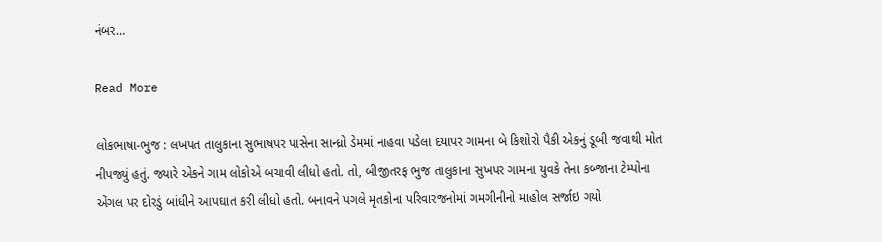નંબર…

Read More

લોકભાષા-ભુજ : લખપત તાલુકાના સુભાષપર પાસેના સાન્ધ્રો ડેમમાં નાહવા પડેલા દયાપર ગામના બે કિશોરો પૈકી એકનું ડૂબી જવાથી મોત નીપજ્યું હતું. જ્યારે એકને ગામ લોકોએ બચાવી લીધો હતો. તો, બીજીતરફ ભુજ તાલુકાના સુખપર ગામના યુવકે તેના કબ્જાના ટેમ્પોના એંગલ પર દોરડું બાંધીને આપઘાત કરી લીધો હતો. બનાવને પગલે મૃતકોના પરિવારજનોમાં ગમગીનીનો માહોલ સર્જાઇ ગયો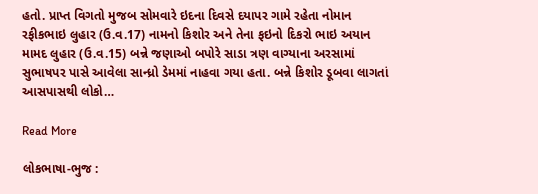હતો. પ્રાપ્ત વિગતો મુજબ સોમવારે ઇદના દિવસે દયાપર ગામે રહેતા નોમાન રફીકભાઇ લુહાર (ઉ.વ.17) નામનો કિશોર અને તેના ફઇનો દિકરો ભાઇ અયાન મામદ લુહાર (ઉ.વ.15) બન્ને જણાઓ બપોરે સાડા ત્રણ વાગ્યાના અરસામાં સુભાષપર પાસે આવેલા સાન્ધ્રો ડેમમાં નાહવા ગયા હતા. બન્ને કિશોર ડૂબવા લાગતાં આસપાસથી લોકો…

Read More

લોકભાષા-ભુજ :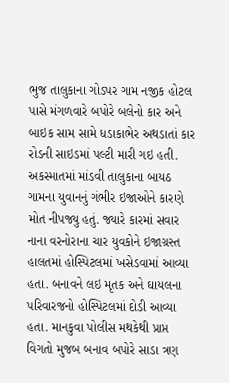ભુજ તાલુકાના ગોડપર ગામ નજીક હોટલ પાસે મંગળવારે બપોરે બલેનો કાર અને બાઇક સામ સામે ધડાકાભેર અથડાતાં કાર રોડની સાઇડમાં પલ્ટી મારી ગઇ હતી. અકસ્માતમાં માંડવી તાલુકાના બાયઠ ગામના યુવાનનું ગંભીર ઇજાઓને કારણે મોત નીપજ્યુ હતું. જ્યારે કારમાં સવાર નાના વરનોરાના ચાર યુવકોને ઇજાગ્રસ્ત હાલતમાં હોસ્પિટલમાં ખસેડવામાં આવ્યા હતા. બનાવને લઇ મૃતક અને ઘાયલના પરિવારજનો હોસ્પિટલમાં દોડી આવ્યા હતા. માનકુવા પોલીસ મથકેથી પ્રાપ્ત વિગતો મુજબ બનાવ બપોરે સાડા ત્રણ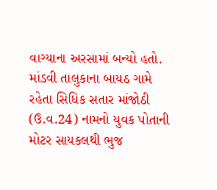વાગ્યાના અરસામાં બન્યો હતો. માંડવી તાલુકાના બાયઠ ગામે રહેતા સિધિક સતાર માંજોઠી (ઉ.વ.24) નામનો યુવક પોતાની મોટર સાયકલથી ભુજ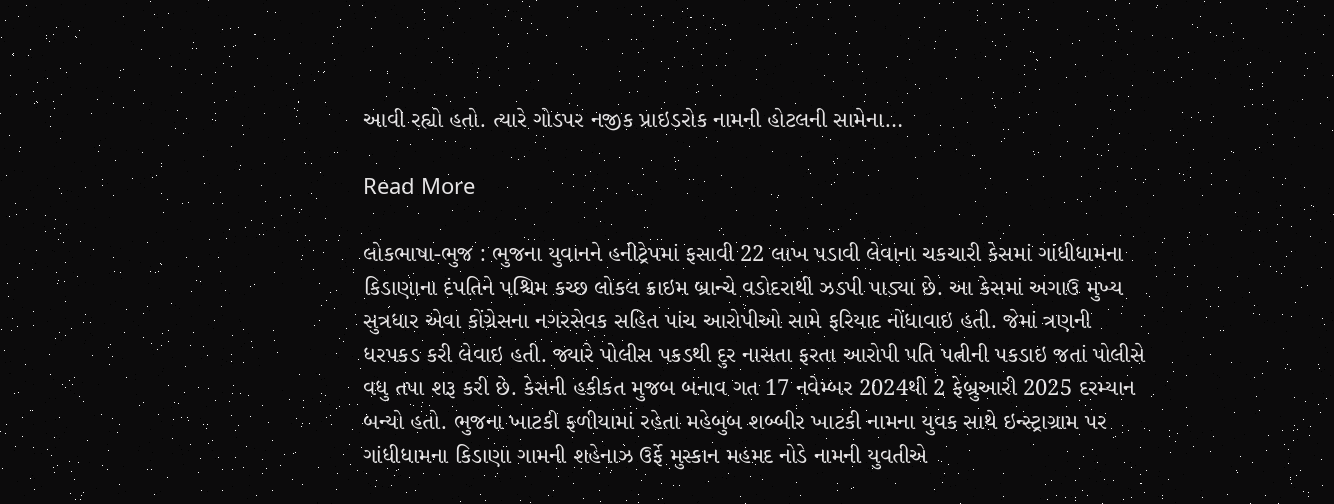આવી રહ્યો હતો. ત્યારે ગોડપર નજીક પ્રાઇડરોક નામની હોટલની સામેના…

Read More

લોકભાષા-ભુજ : ભુજના યુવાનને હનીટ્રેપમાં ફસાવી 22 લાખ પડાવી લેવાના ચકચારી કેસમાં ગાંધીધામના કિડાણાના દંપતિને પશ્ચિમ કચ્છ લોકલ ક્રાઇમ બ્રાન્ચે વડોદરાથી ઝડપી પાડ્યા છે. આ કેસમાં અગાઉ મુખ્ય સુત્રધાર એવા કોંગ્રેસના નગરસેવક સહિત પાંચ આરોપીઓ સામે ફરિયાદ નોંધાવાઇ હતી. જેમાં ત્રણની ધરપકડ કરી લેવાઇ હતી. જ્યારે પોલીસ પકડથી દુર નાસતા ફરતા આરોપી પતિ પત્નીની પકડાઇ જતાં પોલીસે વધુ તપા શરૂ કરી છે. કેસની હકીકત મુજબ બનાવ ગત 17 નવેમ્બર 2024થી 2 ફેબ્રુઆરી 2025 દરમ્યાન બન્યો હતો. ભુજના ખાટકી ફળીયામાં રહેતા મહેબુબ શબ્બીર ખાટકી નામના યુવક સાથે ઇન્સ્ટ્રાગ્રામ પર ગાંધીધામના કિડાણા ગામની શહેનાઝ ઉર્ફે મુસ્કાન મહમદ નોડે નામની યુવતીએ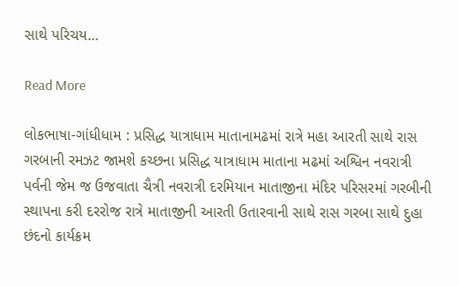સાથે પરિચય…

Read More

લોકભાષા-ગાંધીધામ : પ્રસિદ્ધ યાત્રાધામ માતાનામઢમાં રાત્રે મહા આરતી સાથે રાસ ગરબાની રમઝટ જામશે કચ્છના પ્રસિદ્ધ યાત્રાધામ માતાના મઢમાં અશ્વિન નવરાત્રી પર્વની જેમ જ ઉજવાતા ચૈત્રી નવરાત્રી દરમિયાન માતાજીના મંદિર પરિસરમાં ગરબીની સ્થાપના કરી દરરોજ રાત્રે માતાજીની આરતી ઉતારવાની સાથે રાસ ગરબા સાથે દુહા છંદનો કાર્યક્રમ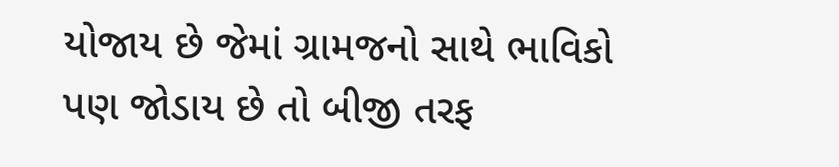યોજાય છે જેમાં ગ્રામજનો સાથે ભાવિકો પણ જોડાય છે તો બીજી તરફ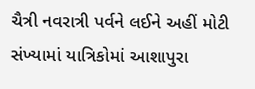ચૈત્રી નવરાત્રી પર્વને લઈને અહીં મોટી સંખ્યામાં યાત્રિકોમાં આશાપુરા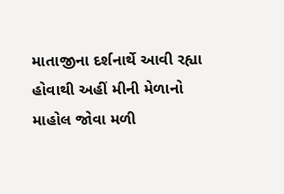માતાજીના દર્શનાર્થે આવી રહ્યા હોવાથી અહીં મીની મેળાનો માહોલ જોવા મળી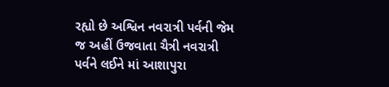રહ્યો છે અશ્વિન નવરાત્રી પર્વની જેમ જ અહીં ઉજવાતા ચૈત્રી નવરાત્રી પર્વને લઈને માં આશાપુરા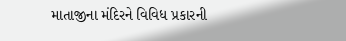માતાજીના મંદિરને વિવિધ પ્રકારની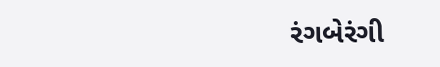રંગબેરંગી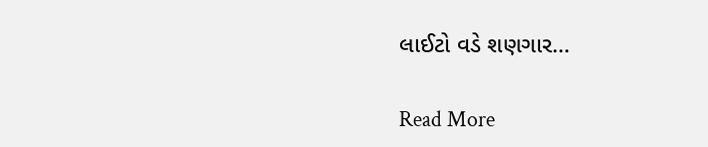લાઈટો વડે શણગાર…

Read More